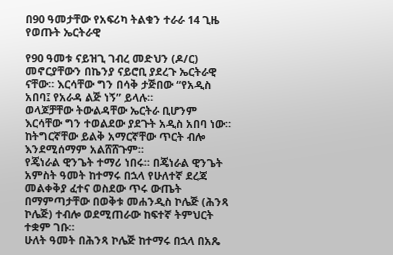በ90 ዓመታቸው የአፍሪካ ትልቁን ተራራ 14 ጊዜ የወጡት ኤርትራዊ

የ90 ዓመቱ ናይዝጊ ገብረ መድህን (ዶ/ር) መኖርያቸውን በኬንያ ናይሮቢ ያደረጉ ኤርትራዊ ናቸው። እርሳቸው ግን በሳቅ ታጅበው “የአዲስ አበባ፤ የአራዳ ልጅ ነኝ” ይላሉ።
ወላጆቻቸው ትውልዳቸው ኤርትራ ቢሆንም እርሳቸው ግን ተወልደው ያደጉት አዲስ አበባ ነው።
ከትግርኛቸው ይልቅ አማርኛቸው ጥርት ብሎ እንደሚሰማም አልሸሸጉም።
የጄነራል ዊንጌት ተማሪ ነበሩ። በጄነራል ዊንጌት አምስት ዓመት ከተማሩ በኋላ የሁለተኛ ደረጃ መልቀቅያ ፈተና ወስደው ጥሩ ውጤት በማምጣታቸው በወቅቱ መሐንዲስ ኮሌጅ (ሕንጻ ኮሌጅ) ተብሎ ወደሚጠራው ከፍተኛ ትምህርት ተቋም ገቡ።
ሁለት ዓመት በሕንጻ ኮሌጅ ከተማሩ በኋላ በአጼ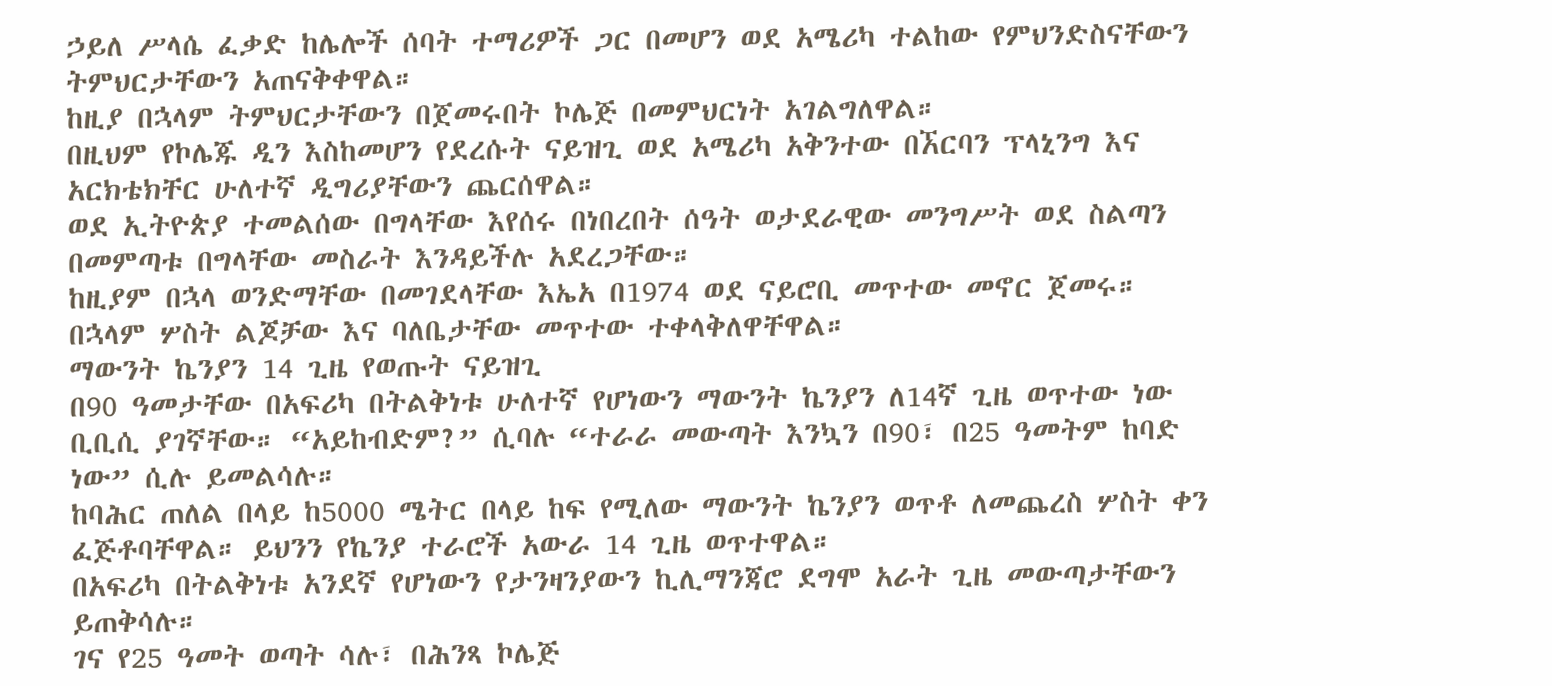ኃይለ ሥላሴ ፈቃድ ከሌሎች ሰባት ተማሪዎች ጋር በመሆን ወደ አሜሪካ ተልከው የምህንድስናቸውን ትምህርታቸውን አጠናቅቀዋል።
ከዚያ በኋላም ትምህርታቸውን በጀመሩበት ኮሌጅ በመምህርነት አገልግለዋል።
በዚህም የኮሌጁ ዲን እስከመሆን የደረሱት ናይዝጊ ወደ አሜሪካ አቅንተው በኧርባን ፕላኒንግ እና አርክቴክቸር ሁለተኛ ዲግሪያቸውን ጨርሰዋል።
ወደ ኢትዮጵያ ተመልሰው በግላቸው እየሰሩ በነበረበት ሰዓት ወታደራዊው መንግሥት ወደ ስልጣን በመምጣቱ በግላቸው መስራት እንዳይችሉ አደረጋቸው።
ከዚያም በኋላ ወንድማቸው በመገደላቸው እኤአ በ1974 ወደ ናይሮቢ መጥተው መኖር ጀመሩ።
በኋላም ሦስት ልጆቻው እና ባለቤታቸው መጥተው ተቀላቅለዋቸዋል።
ማውንት ኬንያን 14 ጊዜ የወጡት ናይዝጊ
በ90 ዓመታቸው በአፍሪካ በትልቅነቱ ሁለተኛ የሆነውን ማውንት ኬንያን ለ14ኛ ጊዜ ወጥተው ነው ቢቢሲ ያገኛቸው። “አይከብድም?” ሲባሉ “ተራራ መውጣት እንኳን በ90፣ በ25 ዓመትም ከባድ ነው” ሲሉ ይመልሳሉ።
ከባሕር ጠለል በላይ ከ5000 ሜትር በላይ ከፍ የሚለው ማውንት ኬንያን ወጥቶ ለመጨረስ ሦስት ቀን ፈጅቶባቸዋል። ይህንን የኬንያ ተራሮች አውራ 14 ጊዜ ወጥተዋል።
በአፍሪካ በትልቅነቱ አንደኛ የሆነውን የታንዛንያውን ኪሊማንጃሮ ደግሞ አራት ጊዜ መውጣታቸውን ይጠቅሳሉ።
ገና የ25 ዓመት ወጣት ሳሉ፣ በሕንጻ ኮሌጅ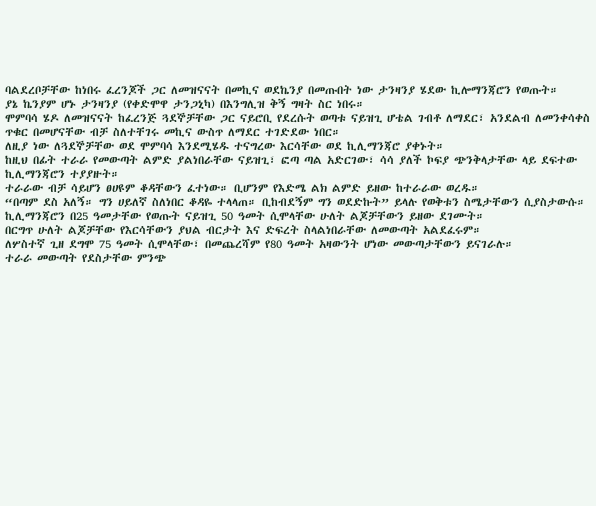ባልደረቦቻቸው ከነበሩ ፈረንጆች ጋር ለመዝናናት በመኪና ወደኬንያ በመጡበት ነው ታንዛንያ ሄደው ኪሎማንጃሮን የወጡት።
ያኔ ኬንያም ሆኑ ታንዛንያ (የቀድሞዋ ታንጋኒካ) በእንግሊዝ ቅኝ ግዛት ስር ነበሩ።
ሞምባሳ ሄዶ ለመዝናናት ከፈረንጅ ጓደኞቻቸው ጋር ናይሮቢ የደረሱት ወጣቱ ናይዝጊ ሆቴል ገብቶ ለማደር፣ አንደልብ ለመንቀሳቀስ ጥቁር በመሆናቸው ብቻ ስለተቸገሩ መኪና ውስጥ ለማደር ተገድደው ነበር።
ለዚያ ነው ለጓደኞቻቸው ወደ ሞምባሳ እንደሚሄዱ ተናግረው እርሳቸው ወደ ኪሊማንጃሮ ያቀኑት።
ከዚህ በፊት ተራራ የመውጣት ልምድ ያልነበራቸው ናይዝጊ፣ ፎጣ ጣል አድርገው፣ ሳሳ ያለች ኮፍያ ጭንቅላታቸው ላይ ደፍተው ኪሊማንጃሮን ተያያዙት።
ተራራው ብቻ ሳይሆን ፀሀዩም ቆዳቸውን ፈተነው። ቢሆንም የእድሜ ልክ ልምድ ይዘው ከተራራው ወረዱ።
“በጣም ደስ አለኝ። ግን ሀይለኛ ስለነበር ቆዳዬ ተላላጠ። ቢከብደኝም ግን ወደድኩት” ይላሉ የወቅቱን ስሜታቸውን ሲያስታውሱ።
ኪሊማንጃሮን በ25 ዓመታቸው የወጡት ናይዝጊ 50 ዓመት ሲሞላቸው ሁለት ልጆቻቸውን ይዘው ደገሙት።
በርግጥ ሁለት ልጆቻቸው የእርሳቸውን ያህል ብርታት እና ድፍረት ስላልነበራቸው ለመውጣት አልደፈሩም።
ለሦስተኛ ጊዘ ደግሞ 75 ዓመት ሲሞላቸው፣ በመጨረሻም የ80 ዓመት አዛውንት ሆነው መውጣታቸውን ይናገራሉ።
ተራራ መውጣት የደስታቸው ምንጭ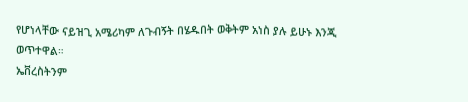የሆነላቸው ናይዝጊ አሜሪካም ለጉብኝት በሄዱበት ወቅትም አነስ ያሉ ይሁኑ እንጂ ወጥተዋል።
ኤቨረስትንም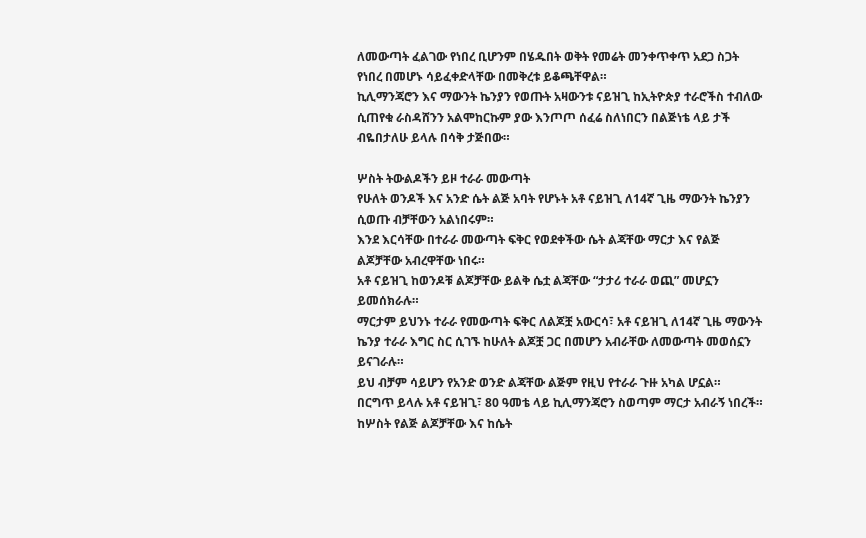ለመውጣት ፈልገው የነበረ ቢሆንም በሄዱበት ወቅት የመሬት መንቀጥቀጥ አደጋ ስጋት የነበረ በመሆኑ ሳይፈቀድላቸው በመቅረቱ ይቆጫቸዋል።
ኪሊማንጃሮን እና ማውንት ኬንያን የወጡት አዛውንቱ ናይዝጊ ከኢትዮጵያ ተራሮችስ ተብለው ሲጠየቁ ራስዳሸንን አልሞከርኩም ያው እንጦጦ ሰፈሬ ስለነበርን በልጅነቴ ላይ ታች ብዬበታለሁ ይላሉ በሳቅ ታጅበው።

ሦስት ትውልዶችን ይዞ ተራራ መውጣት
የሁለት ወንዶች እና አንድ ሴት ልጅ አባት የሆኑት አቶ ናይዝጊ ለ14ኛ ጊዜ ማውንት ኬንያን ሲወጡ ብቻቸውን አልነበሩም።
እንደ እርሳቸው በተራራ መውጣት ፍቅር የወደቀችው ሴት ልጃቸው ማርታ እና የልጅ ልጆቻቸው አብረዋቸው ነበሩ።
አቶ ናይዝጊ ከወንዶቹ ልጆቻቸው ይልቅ ሴቷ ልጃቸው “ታታሪ ተራራ ወጪ” መሆኗን ይመሰክራሉ።
ማርታም ይህንኑ ተራራ የመውጣት ፍቅር ለልጆቿ አውርሳ፣ አቶ ናይዝጊ ለ14ኛ ጊዜ ማውንት ኬንያ ተራራ እግር ስር ሲገኙ ከሁለት ልጆቿ ጋር በመሆን አብራቸው ለመውጣት መወሰኗን ይናገራሉ።
ይህ ብቻም ሳይሆን የአንድ ወንድ ልጃቸው ልጅም የዚህ የተራራ ጉዙ አካል ሆኗል።
በርግጥ ይላሉ አቶ ናይዝጊ፣ 80 ዓመቴ ላይ ኪሊማንጃሮን ስወጣም ማርታ አብራኝ ነበረች።
ከሦስት የልጅ ልጆቻቸው እና ከሴት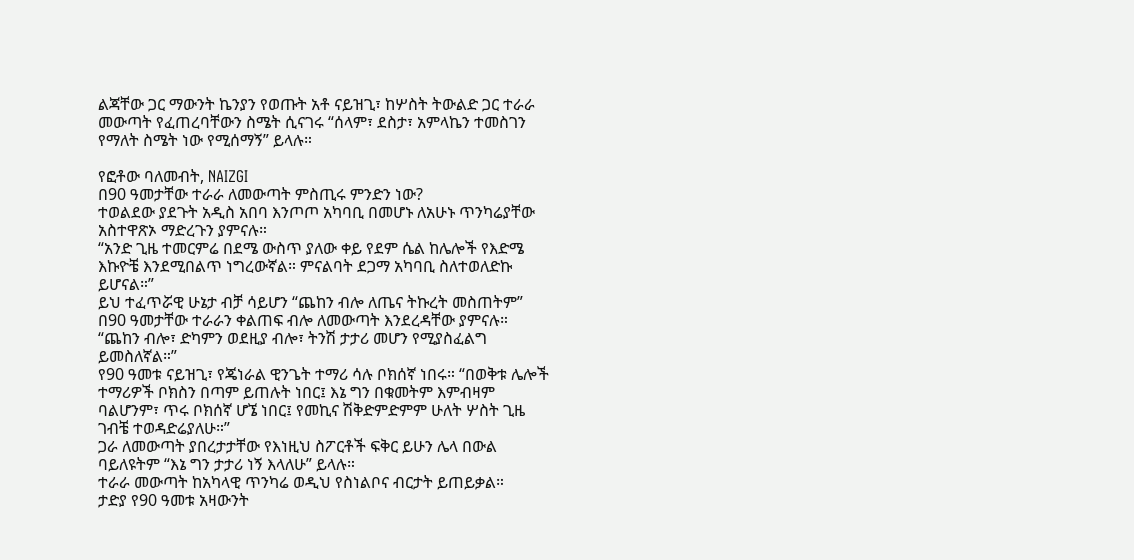ልጃቸው ጋር ማውንት ኬንያን የወጡት አቶ ናይዝጊ፣ ከሦስት ትውልድ ጋር ተራራ መውጣት የፈጠረባቸውን ስሜት ሲናገሩ “ሰላም፣ ደስታ፣ አምላኬን ተመስገን የማለት ስሜት ነው የሚሰማኝ” ይላሉ።

የፎቶው ባለመብት, NAIZGI
በ90 ዓመታቸው ተራራ ለመውጣት ምስጢሩ ምንድን ነው?
ተወልደው ያደጉት አዲስ አበባ እንጦጦ አካባቢ በመሆኑ ለአሁኑ ጥንካሬያቸው አስተዋጽኦ ማድረጉን ያምናሉ።
“አንድ ጊዜ ተመርምሬ በደሜ ውስጥ ያለው ቀይ የደም ሴል ከሌሎች የእድሜ እኩዮቼ እንደሚበልጥ ነግረውኛል። ምናልባት ደጋማ አካባቢ ስለተወለድኩ ይሆናል።”
ይህ ተፈጥሯዊ ሁኔታ ብቻ ሳይሆን “ጨከን ብሎ ለጤና ትኩረት መስጠትም” በ90 ዓመታቸው ተራራን ቀልጠፍ ብሎ ለመውጣት እንደረዳቸው ያምናሉ።
“ጨከን ብሎ፣ ድካምን ወደዚያ ብሎ፣ ትንሽ ታታሪ መሆን የሚያስፈልግ ይመስለኛል።”
የ90 ዓመቱ ናይዝጊ፣ የጄነራል ዊንጌት ተማሪ ሳሉ ቦክሰኛ ነበሩ። “በወቅቱ ሌሎች ተማሪዎች ቦክስን በጣም ይጠሉት ነበር፤ እኔ ግን በቁመትም እምብዛም ባልሆንም፣ ጥሩ ቦክሰኛ ሆኜ ነበር፤ የመኪና ሽቅድምድምም ሁለት ሦስት ጊዜ ገብቼ ተወዳድሬያለሁ።”
ጋራ ለመውጣት ያበረታታቸው የእነዚህ ስፖርቶች ፍቅር ይሁን ሌላ በውል ባይለዩትም “እኔ ግን ታታሪ ነኝ እላለሁ” ይላሉ።
ተራራ መውጣት ከአካላዊ ጥንካሬ ወዲህ የስነልቦና ብርታት ይጠይቃል።
ታድያ የ90 ዓመቱ አዛውንት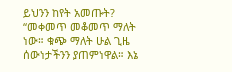ይህንን ከየት አመጡት?
“መቀመጥ መቆመጥ ማለት ነው። ቁጭ ማለት ሁል ጊዜ ሰውነታችንን ያጠምነዋል። እኔ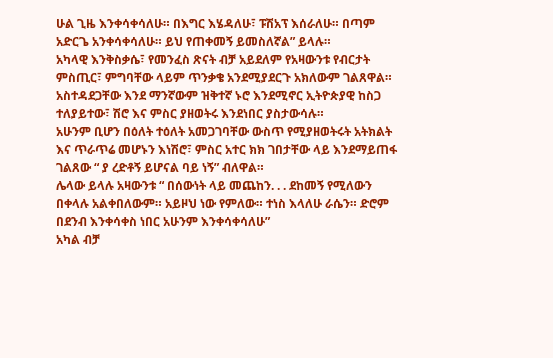ሁል ጊዜ እንቀሳቀሳለሁ። በእግር እሄዳለሁ፣ ፑሽአፕ እሰራለሁ። በጣም አድርጌ አንቀሳቀሳለሁ። ይህ የጠቀመኝ ይመስለኛል” ይላሉ።
አካላዊ እንቅስቃሴ፣ የመንፈስ ጽናት ብቻ አይደለም የአዛውንቱ የብርታት ምስጢር፣ ምግባቸው ላይም ጥንቃቄ አንደሚያደርጉ አክለውም ገልጸዋል።
አስተዳደጋቸው እንደ ማንኛውም ዝቅተኛ ኑሮ እንደሚኖር ኢትዮጵያዊ ከስጋ ተለያይተው፣ ሽሮ እና ምስር ያዘወትሩ እንደነበር ያስታውሳሉ።
አሁንም ቢሆን በዕለት ተዕለት አመጋገባቸው ውስጥ የሚያዘወትሩት አትክልት እና ጥራጥሬ መሆኑን እነሽሮ፣ ምስር አተር ክክ ገበታቸው ላይ እንደማይጠፋ ገልጸው “ ያ ረድቶኝ ይሆናል ባይ ነኝ” ብለዋል።
ሌላው ይላሉ አዛውንቱ “ በሰውነት ላይ መጨከን. . . ደከመኝ የሚለውን በቀላሉ አልቀበለውም። አይዞህ ነው የምለው። ተነስ እላለሁ ራሴን። ድሮም በደንብ እንቀሳቀስ ነበር አሁንም እንቀሳቀሳለሁ”
አካል ብቻ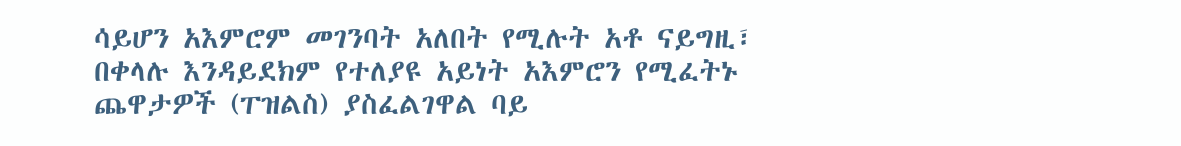ሳይሆን አእምሮም መገንባት አለበት የሚሉት አቶ ናይግዚ፣ በቀላሉ እንዳይደክም የተለያዩ አይነት አእምሮን የሚፈትኑ ጨዋታዎች (ፐዝልስ) ያስፈልገዋል ባይ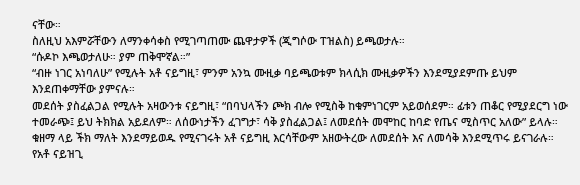ናቸው።
ስለዚህ አእምሯቸውን ለማንቀሳቀስ የሚገጣጠሙ ጨዋታዎች (ጂግሶው ፐዝልስ) ይጫወታሉ።
“ሱዶኮ እጫወታለሁ። ያም ጠቅሞኛል።”
“ብዙ ነገር አነባለሁ” የሚሉት አቶ ናይግዚ፣ ምንም አንኳ ሙዚቃ ባይጫወቱም ክላሲክ ሙዚቃዎችን እንደሚያደምጡ ይህም እንደጠቀማቸው ያምናሉ።
መደሰት ያስፈልጋል የሚሉት አዛውንቱ ናይግዚ፣ “በባህላችን ጮክ ብሎ የሚስቅ ከቁምነገርም አይወሰደም። ፊቱን ጠቆር የሚያደርግ ነው ተመራጭ፤ ይህ ትክክል አይደለም። ለሰውነታችን ፈገግታ፣ ሳቅ ያስፈልጋል፤ ለመደሰት መሞከር ከባድ የጤና ሚስጥር አለው” ይላሉ።
ቁዘማ ላይ ችክ ማለት እንደማይወዱ የሚናገሩት አቶ ናይግዚ እርሳቸውም አዘውትረው ለመደሰት እና ለመሳቅ እንደሚጥሩ ይናገራሉ።
የአቶ ናይዝጊ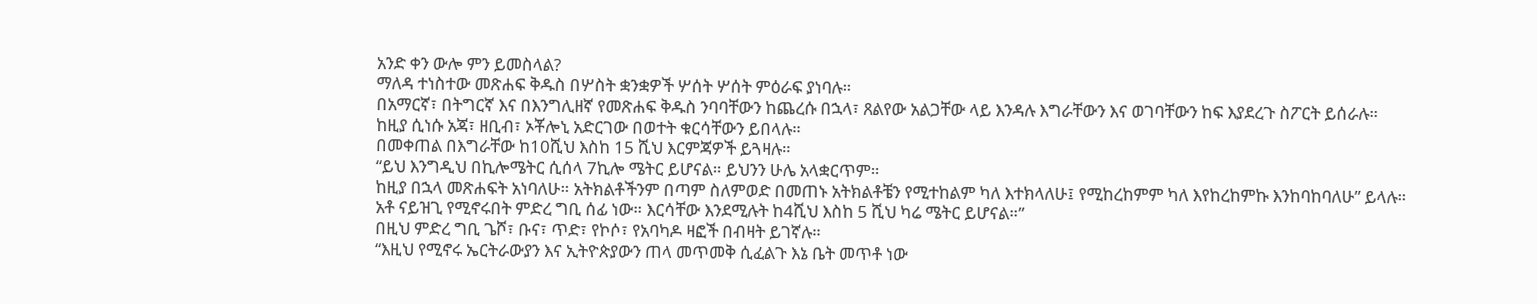አንድ ቀን ውሎ ምን ይመስላል?
ማለዳ ተነስተው መጽሐፍ ቅዱስ በሦስት ቋንቋዎች ሦሰት ሦሰት ምዕራፍ ያነባሉ።
በአማርኛ፣ በትግርኛ እና በእንግሊዘኛ የመጽሐፍ ቅዱስ ንባባቸውን ከጨረሱ በኋላ፣ ጸልየው አልጋቸው ላይ እንዳሉ እግራቸውን እና ወገባቸውን ከፍ እያደረጉ ስፖርት ይሰራሉ።
ከዚያ ሲነሱ አጃ፣ ዘቢብ፣ ኦቾሎኒ አድርገው በወተት ቁርሳቸውን ይበላሉ።
በመቀጠል በእግራቸው ከ10ሺህ እስከ 15 ሺህ እርምጃዎች ይጓዛሉ።
“ይህ እንግዲህ በኪሎሜትር ሲሰላ 7ኪሎ ሜትር ይሆናል። ይህንን ሁሌ አላቋርጥም።
ከዚያ በኋላ መጽሐፍት አነባለሁ። አትክልቶችንም በጣም ስለምወድ በመጠኑ አትክልቶቼን የሚተከልም ካለ እተክላለሁ፤ የሚከረከምም ካለ እየከረከምኩ እንከባከባለሁ” ይላሉ።
አቶ ናይዝጊ የሚኖሩበት ምድረ ግቢ ሰፊ ነው። እርሳቸው እንደሚሉት ከ4ሺህ እስከ 5 ሺህ ካሬ ሜትር ይሆናል።”
በዚህ ምድረ ግቢ ጌሾ፣ ቡና፣ ጥድ፣ የኮሶ፣ የአባካዶ ዛፎች በብዛት ይገኛሉ።
“እዚህ የሚኖሩ ኤርትራውያን እና ኢትዮጵያውን ጠላ መጥመቅ ሲፈልጉ እኔ ቤት መጥቶ ነው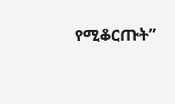የሚቆርጡት”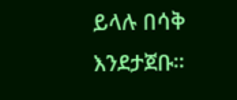ይላሉ በሳቅ እንደታጀቡ።